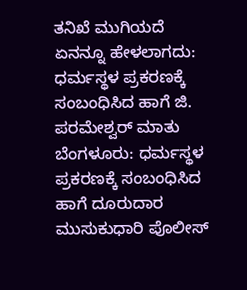ತನಿಖೆ ಮುಗಿಯದೆ ಏನನ್ನೂ ಹೇಳಲಾಗದು: ಧರ್ಮಸ್ಥಳ ಪ್ರಕರಣಕ್ಕೆ ಸಂಬಂಧಿಸಿದ ಹಾಗೆ ಜಿ. ಪರಮೇಶ್ವರ್ ಮಾತು
ಬೆಂಗಳೂರು: ಧರ್ಮಸ್ಥಳ ಪ್ರಕರಣಕ್ಕೆ ಸಂಬಂಧಿಸಿದ ಹಾಗೆ ದೂರುದಾರ ಮುಸುಕುಧಾರಿ ಪೊಲೀಸ್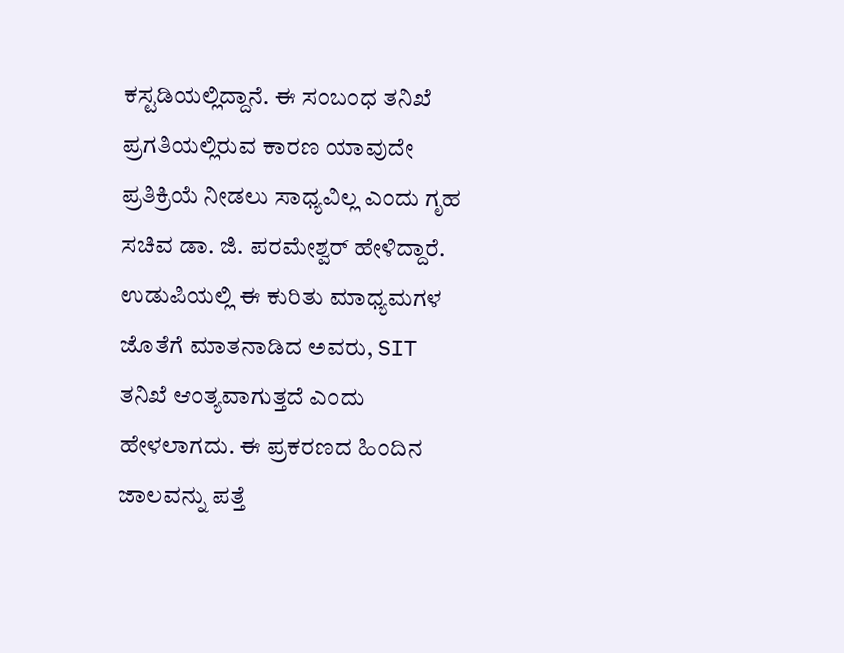ಕಸ್ಟಡಿಯಲ್ಲಿದ್ದಾನೆ. ಈ ಸಂಬಂಧ ತನಿಖೆ ಪ್ರಗತಿಯಲ್ಲಿರುವ ಕಾರಣ ಯಾವುದೇ ಪ್ರತಿಕ್ರಿಯೆ ನೀಡಲು ಸಾಧ್ಯವಿಲ್ಲ ಎಂದು ಗೃಹ ಸಚಿವ ಡಾ. ಜಿ. ಪರಮೇಶ್ವರ್ ಹೇಳಿದ್ದಾರೆ. ಉಡುಪಿಯಲ್ಲಿ ಈ ಕುರಿತು ಮಾಧ್ಯಮಗಳ ಜೊತೆಗೆ ಮಾತನಾಡಿದ ಅವರು, SIT ತನಿಖೆ ಆಂತ್ಯವಾಗುತ್ತದೆ ಎಂದು ಹೇಳಲಾಗದು. ಈ ಪ್ರಕರಣದ ಹಿಂದಿನ ಜಾಲವನ್ನು ಪತ್ತೆ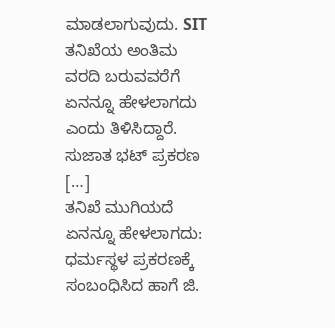ಮಾಡಲಾಗುವುದು. SIT ತನಿಖೆಯ ಅಂತಿಮ ವರದಿ ಬರುವವರೆಗೆ ಏನನ್ನೂ ಹೇಳಲಾಗದು ಎಂದು ತಿಳಿಸಿದ್ದಾರೆ. ಸುಜಾತ ಭಟ್ ಪ್ರಕರಣ […]
ತನಿಖೆ ಮುಗಿಯದೆ ಏನನ್ನೂ ಹೇಳಲಾಗದು: ಧರ್ಮಸ್ಥಳ ಪ್ರಕರಣಕ್ಕೆ ಸಂಬಂಧಿಸಿದ ಹಾಗೆ ಜಿ.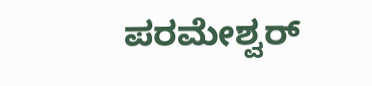ಪರಮೇಶ್ವರ್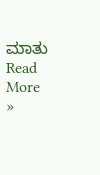ಮಾತು Read More »